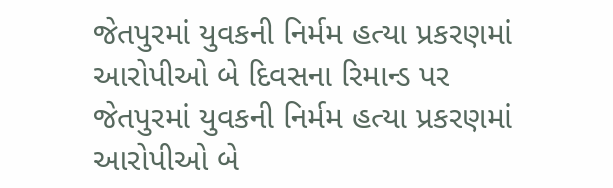જેતપુરમાં યુવકની નિર્મમ હત્યા પ્રકરણમાં આરોપીઓ બે દિવસના રિમાન્ડ પર
જેતપુરમાં યુવકની નિર્મમ હત્યા પ્રકરણમાં આરોપીઓ બે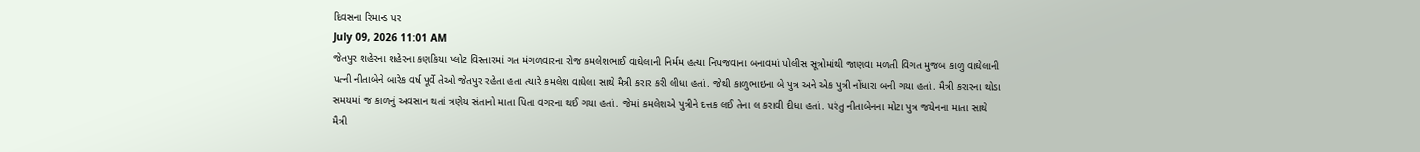દિવસના રિમાન્ડ પર
July 09, 2026 11:01 AM
જેતપુર શહેરના શહેરના કણકિયા પ્લોટ વિસ્તારમાં ગત મંગળવારના રોજ કમલેશભાઈ વાઘેલાની નિર્મમ હત્યા નિપજવાના બનાવમાં પોલીસ સૂત્રોમાંથી જાણવા મળતી વિગત મુજબ કાળુ વાઘેલાની પત્ની નીતાબેને બારેક વર્ષ પૂર્વે તેઓ જેતપુર રહેતા હતા ત્યારે કમલેશ વાઘેલા સાથે મૈત્રી કરાર કરી લીધા હતાં. જેથી કાળુભાઇના બે પુત્ર અને એક પુત્રી નોંધારા બની ગયા હતાં. મૈત્રી કરારના થોડા સમયમાં જ કાળનું અવસાન થતાં ત્રણેય સંતાનો માતા પિતા વગરના થઈ ગયા હતાં. જેમાં કમલેશએ પુત્રીને દત્તક લઈ તેના લ કરાવી દીધા હતાં. પરંતુ નીતાબેનના મોટા પુત્ર જયેનના માતા સાથે મૈત્રી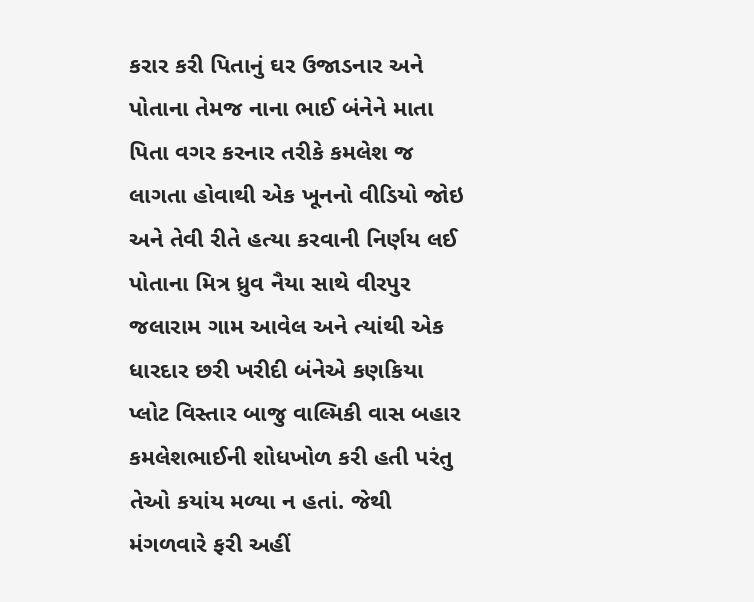કરાર કરી પિતાનું ઘર ઉજાડનાર અને પોતાના તેમજ નાના ભાઈ બંનેને માતા પિતા વગર કરનાર તરીકે કમલેશ જ લાગતા હોવાથી એક ખૂનનો વીડિયો જોઇ અને તેવી રીતે હત્યા કરવાની નિર્ણય લઈ પોતાના મિત્ર ધ્રુવ નૈયા સાથે વીરપુર જલારામ ગામ આવેલ અને ત્યાંથી એક ધારદાર છરી ખરીદી બંનેએ કણકિયા પ્લોટ વિસ્તાર બાજુ વાલ્મિકી વાસ બહાર કમલેશભાઈની શોધખોળ કરી હતી પરંતુ તેઓ કયાંય મળ્યા ન હતાં. જેથી મંગળવારે ફરી અહીં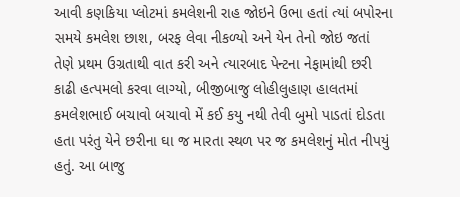આવી કણકિયા પ્લોટમાં કમલેશની રાહ જોઇને ઉભા હતાં ત્યાં બપોરના સમયે કમલેશ છાશ, બરફ લેવા નીકળ્યો અને યેન તેનો જોઇ જતાં તેણે પ્રથમ ઉગ્રતાથી વાત કરી અને ત્યારબાદ પેન્ટના નેફામાંથી છરી કાઢી હત્પમલો કરવા લાગ્યો, બીજીબાજુ લોહીલુહાણ હાલતમાં કમલેશભાઈ બચાવો બચાવો મેં કઈ કયુ નથી તેવી બુમો પાડતાં દોડતા હતા પરંતુ યેને છરીના ઘા જ મારતા સ્થળ પર જ કમલેશનું મોત નીપયું હતું. આ બાજુ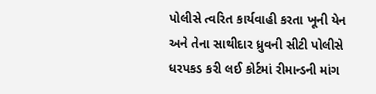પોલીસે ત્વરિત કાર્યવાહી કરતા ખૂની યેન અને તેના સાથીદાર ધ્રુવની સીટી પોલીસે ધરપકડ કરી લઈ કોર્ટમાં રીમાન્ડની માંગ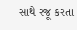સાથે રજૂ કરતા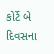કોર્ટે બે દિવસના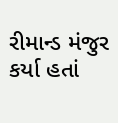રીમાન્ડ મંજુર કર્યા હતાં